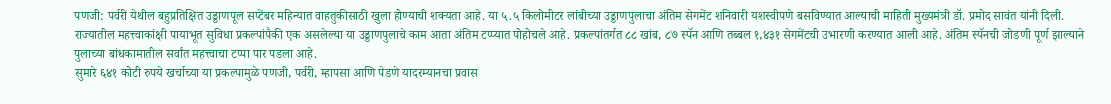पणजी: पर्वरी येथील बहुप्रतिक्षित उड्डाणपूल सप्टेंबर महिन्यात वाहतुकीसाठी खुला होण्याची शक्यता आहे. या ५.५ किलोमीटर लांबीच्या उड्डाणपुलाचा अंतिम सेगमेंट शनिवारी यशस्वीपणे बसविण्यात आल्याची माहिती मुख्यमंत्री डॉ. प्रमोद सावंत यांनी दिली.
राज्यातील महत्त्वाकांक्षी पायाभूत सुविधा प्रकल्पांपैकी एक असलेल्या या उड्डाणपुलाचे काम आता अंतिम टप्प्यात पोहोचले आहे. प्रकल्पांतर्गत ८८ खांब, ८७ स्पॅन आणि तब्बल १,४३१ सेगमेंटची उभारणी करण्यात आली आहे. अंतिम स्पॅनची जोडणी पूर्ण झाल्याने पुलाच्या बांधकामातील सर्वांत महत्त्वाचा टप्पा पार पडला आहे.
सुमारे ६४१ कोटी रुपये खर्चाच्या या प्रकल्पामुळे पणजी, पर्वरी, म्हापसा आणि पेडणे यादरम्यानचा प्रवास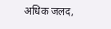अधिक जलद,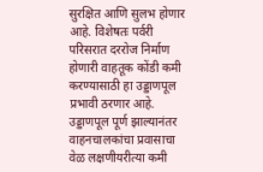सुरक्षित आणि सुलभ होणार आहे. विशेषतः पर्वरी परिसरात दररोज निर्माण होणारी वाहतूक कोंडी कमी करण्यासाठी हा उड्डाणपूल प्रभावी ठरणार आहे. उड्डाणपूल पूर्ण झाल्यानंतर वाहनचालकांचा प्रवासाचा वेळ लक्षणीयरीत्या कमी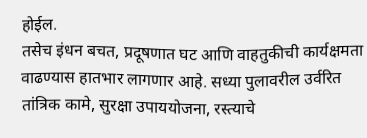होईल.
तसेच इंधन बचत, प्रदूषणात घट आणि वाहतुकीची कार्यक्षमता वाढण्यास हातभार लागणार आहे. सध्या पुलावरील उर्वरित तांत्रिक कामे, सुरक्षा उपाययोजना, रस्त्याचे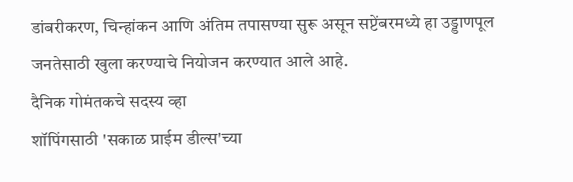डांबरीकरण, चिन्हांकन आणि अंतिम तपासण्या सुरू असून सप्टेंबरमध्ये हा उड्डाणपूल जनतेसाठी खुला करण्याचे नियोजन करण्यात आले आहे.
दैनिक गोमंतकचे सदस्य व्हा
शॉपिंगसाठी 'सकाळ प्राईम डील्स'च्या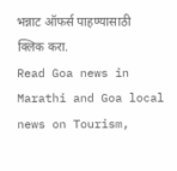भन्नाट ऑफर्स पाहण्यासाठी क्लिक करा.
Read Goa news in Marathi and Goa local news on Tourism,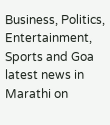Business, Politics, Entertainment, Sports and Goa latest news in Marathi on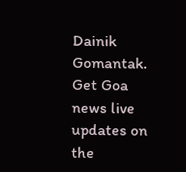Dainik Gomantak. Get Goa news live updates on the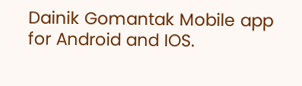Dainik Gomantak Mobile app for Android and IOS.